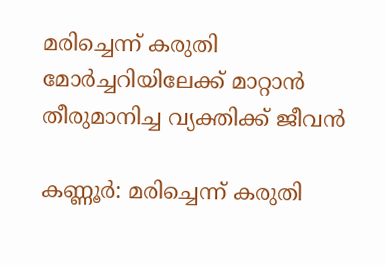മരിച്ചെന്ന് കരുതി മോർച്ചറിയിലേക്ക് മാറ്റാൻ തീരുമാനിച്ച വ്യക്തിക്ക് ജീവൻ

കണ്ണൂർ: മരിച്ചെന്ന് കരുതി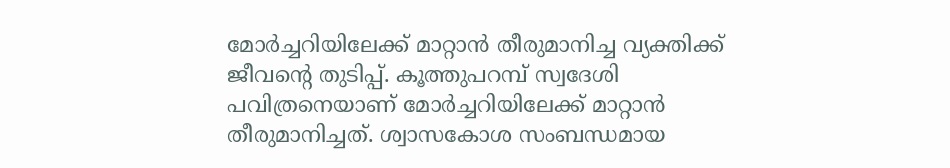മോർച്ചറിയിലേക്ക് മാറ്റാൻ തീരുമാനിച്ച വ്യക്തിക്ക് ജീവന്റെ തുടിപ്പ്. കൂത്തുപറമ്പ് സ്വദേശി പവിത്രനെയാണ് മോർച്ചറിയിലേക്ക് മാറ്റാൻ തീരുമാനിച്ചത്. ശ്വാസകോശ സംബന്ധമായ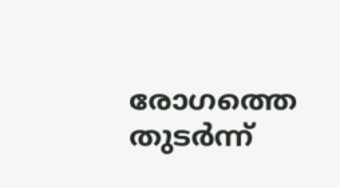രോഗത്തെ തുടർന്ന്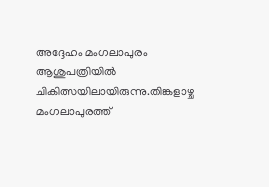അദ്ദേഹം മംഗലാപുരം ആശുപത്രിയിൽ ചികിത്സയിലായിരുന്നു.തിങ്കളാഴ്ച മംഗലാപുരത്ത്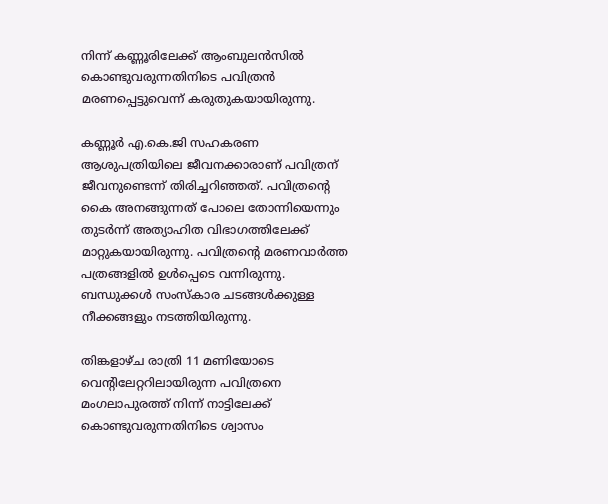നിന്ന് കണ്ണൂരിലേക്ക് ആംബുലൻസിൽ കൊണ്ടുവരുന്നതിനിടെ പവിത്രൻ മരണപ്പെട്ടുവെന്ന് കരുതുകയായിരുന്നു.

കണ്ണൂർ എ.കെ.ജി സഹകരണ ആശുപത്രിയിലെ ജീവനക്കാരാണ് പവിത്രന് ജീവനുണ്ടെന്ന് തിരിച്ചറിഞ്ഞത്. പവിത്രന്റെ കൈ അനങ്ങുന്നത് പോലെ തോന്നിയെന്നും തുടർന്ന് അത്യാഹിത വിഭാഗത്തിലേക്ക് മാറ്റുകയായിരുന്നു. പവിത്രന്റെ മരണവാർത്ത പത്രങ്ങളിൽ ഉൾപ്പെടെ വന്നിരുന്നു. ബന്ധുക്കൾ സംസ്കാര ചടങ്ങൾക്കുള്ള നീക്കങ്ങളും നടത്തിയിരുന്നു.

തിങ്കളാഴ്ച രാത്രി 11 മണിയോടെ വെന്റിലേറ്ററിലായിരുന്ന പവിത്രനെ മംഗലാപുരത്ത് നിന്ന് നാട്ടിലേക്ക് കൊണ്ടുവരുന്നതിനിടെ ശ്വാസം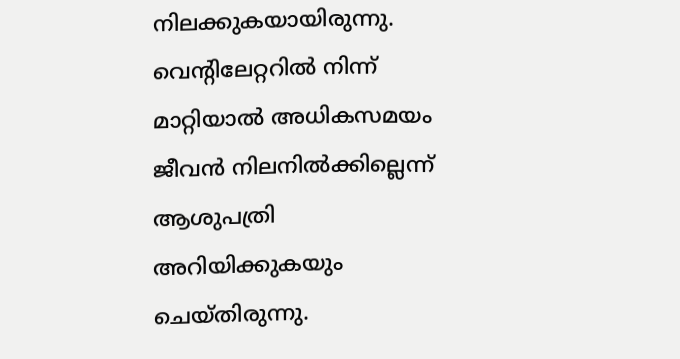നിലക്കുകയായിരുന്നു. വെന്റിലേറ്ററിൽ നിന്ന് മാറ്റിയാൽ അധികസമയം ജീവൻ നിലനിൽക്കില്ലെന്ന് ആശുപത്രി അറിയിക്കുകയും ചെയ്തിരുന്നു.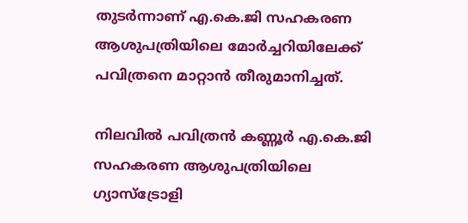തുടർന്നാണ് എ.കെ.ജി സഹകരണ ആശുപത്രിയിലെ മോർച്ചറിയിലേക്ക് പവിത്രനെ മാറ്റാൻ തീരുമാനിച്ചത്.

നിലവിൽ പവിത്രൻ കണ്ണൂർ എ.കെ.ജി സഹകരണ ആശുപത്രിയിലെ ഗ്യാസ്‌ട്രോളി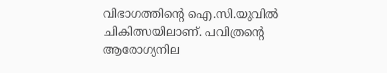വിഭാഗത്തിന്റെ ഐ.സി.യുവിൽ ചികിത്സയിലാണ്. പവിത്രന്റെ ആരോഗ്യനില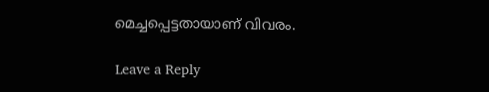മെച്ചപ്പെട്ടതായാണ് വിവരം.

Leave a Reply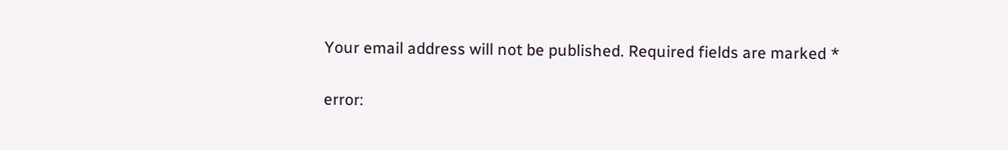Your email address will not be published. Required fields are marked *

error: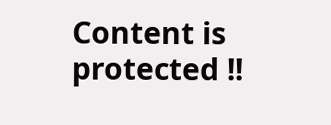Content is protected !!